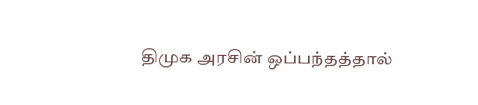திமுக அரசின் ஒப்பந்தத்தால்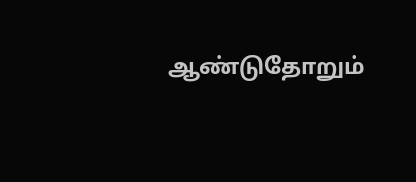ஆண்டுதோறும்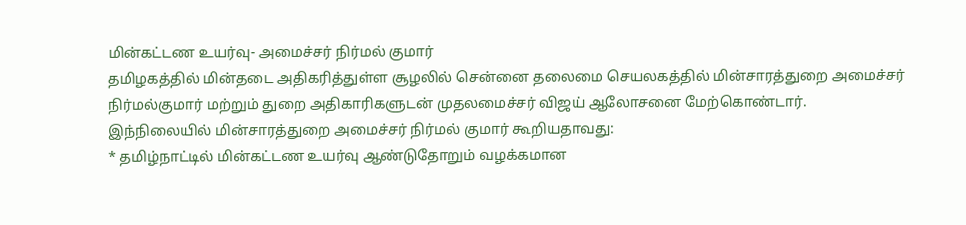மின்கட்டண உயர்வு- அமைச்சர் நிர்மல் குமார்
தமிழகத்தில் மின்தடை அதிகரித்துள்ள சூழலில் சென்னை தலைமை செயலகத்தில் மின்சாரத்துறை அமைச்சர் நிர்மல்குமார் மற்றும் துறை அதிகாரிகளுடன் முதலமைச்சர் விஜய் ஆலோசனை மேற்கொண்டார்.
இந்நிலையில் மின்சாரத்துறை அமைச்சர் நிர்மல் குமார் கூறியதாவது:
* தமிழ்நாட்டில் மின்கட்டண உயர்வு ஆண்டுதோறும் வழக்கமான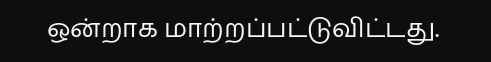ஒன்றாக மாற்றப்பட்டுவிட்டது.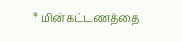* மின்கட்டணத்தை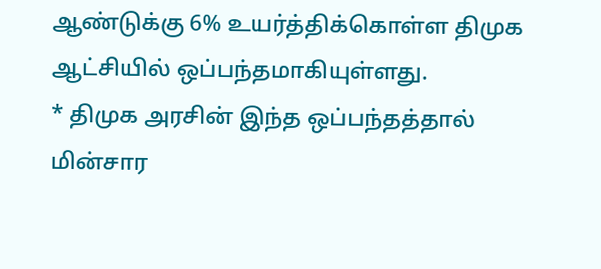ஆண்டுக்கு 6% உயர்த்திக்கொள்ள திமுக ஆட்சியில் ஒப்பந்தமாகியுள்ளது.
* திமுக அரசின் இந்த ஒப்பந்தத்தால் மின்சார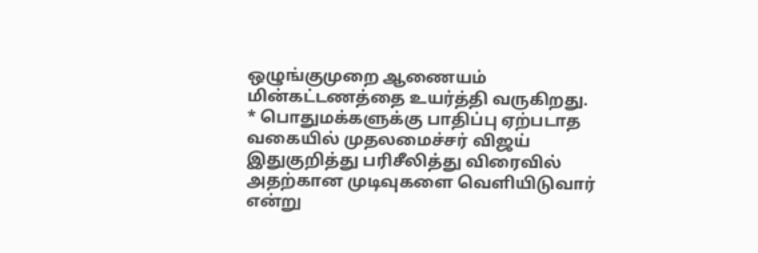ஒழுங்குமுறை ஆணையம் மின்கட்டணத்தை உயர்த்தி வருகிறது.
* பொதுமக்களுக்கு பாதிப்பு ஏற்படாத வகையில் முதலமைச்சர் விஜய் இதுகுறித்து பரிசீலித்து விரைவில் அதற்கான முடிவுகளை வெளியிடுவார் என்று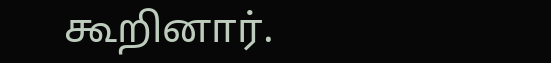கூறினார்.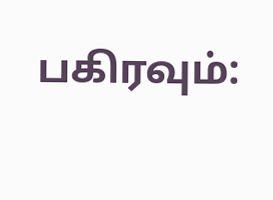பகிரவும்: